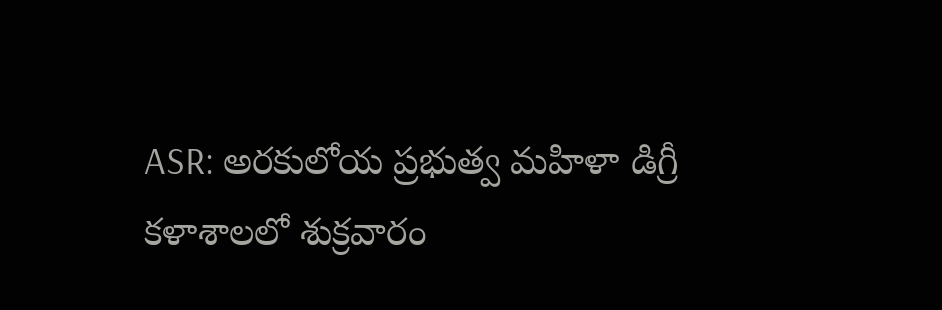ASR: అరకులోయ ప్రభుత్వ మహిళా డిగ్రీ కళాశాలలో శుక్రవారం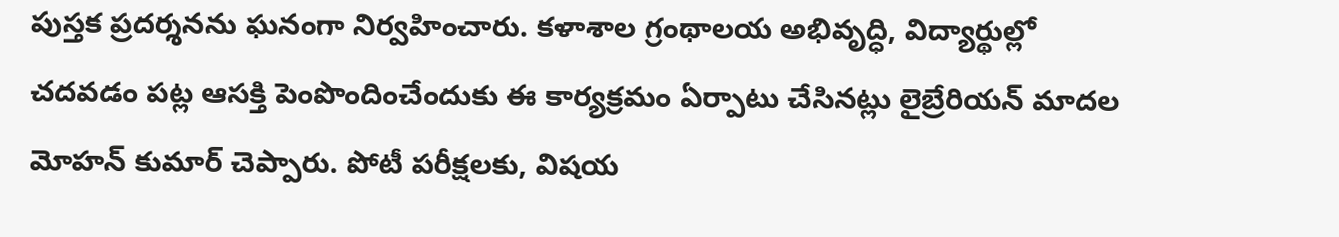పుస్తక ప్రదర్శనను ఘనంగా నిర్వహించారు. కళాశాల గ్రంథాలయ అభివృద్ధి, విద్యార్థుల్లో చదవడం పట్ల ఆసక్తి పెంపొందించేందుకు ఈ కార్యక్రమం ఏర్పాటు చేసినట్లు లైబ్రేరియన్ మాదల మోహన్ కుమార్ చెప్పారు. పోటీ పరీక్షలకు, విషయ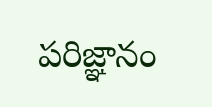పరిజ్ఞానం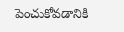పెంచుకోవడానికి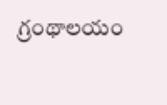గ్రంథాలయం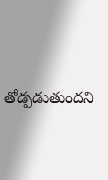తోడ్పడుతుందని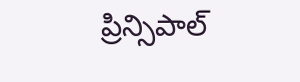ప్రిన్సిపాల్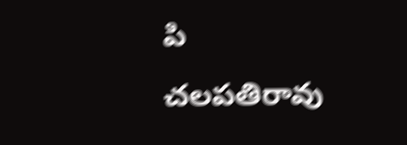పి చలపతిరావు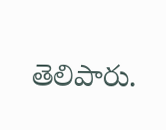తెలిపారు.